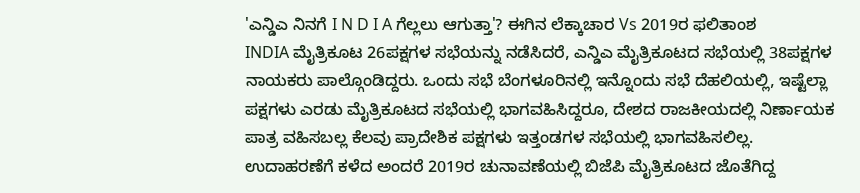'ಎನ್ಡಿಎ ನಿನಗೆ I N D I A ಗೆಲ್ಲಲು ಆಗುತ್ತಾ'? ಈಗಿನ ಲೆಕ್ಕಾಚಾರ Vs 2019ರ ಫಲಿತಾಂಶ
INDIA ಮೈತ್ರಿಕೂಟ 26ಪಕ್ಷಗಳ ಸಭೆಯನ್ನು ನಡೆಸಿದರೆ, ಎನ್ಡಿಎ ಮೈತ್ರಿಕೂಟದ ಸಭೆಯಲ್ಲಿ 38ಪಕ್ಷಗಳ ನಾಯಕರು ಪಾಲ್ಗೊಂಡಿದ್ದರು. ಒಂದು ಸಭೆ ಬೆಂಗಳೂರಿನಲ್ಲಿ ಇನ್ನೊಂದು ಸಭೆ ದೆಹಲಿಯಲ್ಲಿ, ಇಷ್ಟೆಲ್ಲಾ ಪಕ್ಷಗಳು ಎರಡು ಮೈತ್ರಿಕೂಟದ ಸಭೆಯಲ್ಲಿ ಭಾಗವಹಿಸಿದ್ದರೂ, ದೇಶದ ರಾಜಕೀಯದಲ್ಲಿ ನಿರ್ಣಾಯಕ ಪಾತ್ರ ವಹಿಸಬಲ್ಲ ಕೆಲವು ಪ್ರಾದೇಶಿಕ ಪಕ್ಷಗಳು ಇತ್ತಂಡಗಳ ಸಭೆಯಲ್ಲಿ ಭಾಗವಹಿಸಲಿಲ್ಲ.
ಉದಾಹರಣೆಗೆ ಕಳೆದ ಅಂದರೆ 2019ರ ಚುನಾವಣೆಯಲ್ಲಿ ಬಿಜೆಪಿ ಮೈತ್ರಿಕೂಟದ ಜೊತೆಗಿದ್ದ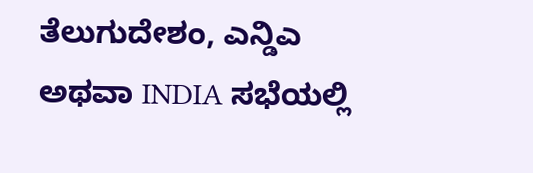ತೆಲುಗುದೇಶಂ, ಎನ್ಡಿಎ ಅಥವಾ INDIA ಸಭೆಯಲ್ಲಿ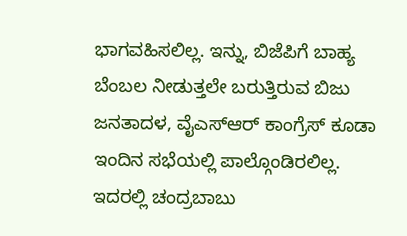ಭಾಗವಹಿಸಲಿಲ್ಲ. ಇನ್ನು, ಬಿಜೆಪಿಗೆ ಬಾಹ್ಯ ಬೆಂಬಲ ನೀಡುತ್ತಲೇ ಬರುತ್ತಿರುವ ಬಿಜು ಜನತಾದಳ, ವೈಎಸ್ಆರ್ ಕಾಂಗ್ರೆಸ್ ಕೂಡಾ ಇಂದಿನ ಸಭೆಯಲ್ಲಿ ಪಾಲ್ಗೊಂಡಿರಲಿಲ್ಲ. ಇದರಲ್ಲಿ ಚಂದ್ರಬಾಬು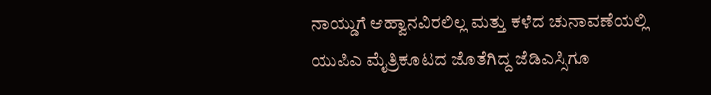ನಾಯ್ಡುಗೆ ಆಹ್ವಾನವಿರಲಿಲ್ಲ ಮತ್ತು ಕಳೆದ ಚುನಾವಣೆಯಲ್ಲಿ ಯುಪಿಎ ಮೈತ್ರಿಕೂಟದ ಜೊತೆಗಿದ್ದ ಜೆಡಿಎಸ್ಸಿಗೂ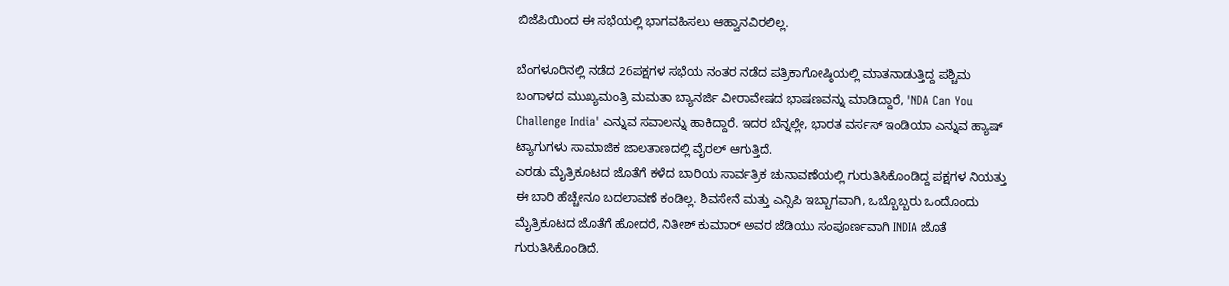ಬಿಜೆಪಿಯಿಂದ ಈ ಸಭೆಯಲ್ಲಿ ಭಾಗವಹಿಸಲು ಆಹ್ವಾನವಿರಲಿಲ್ಲ.

ಬೆಂಗಳೂರಿನಲ್ಲಿ ನಡೆದ 26ಪಕ್ಷಗಳ ಸಭೆಯ ನಂತರ ನಡೆದ ಪತ್ರಿಕಾಗೋಷ್ಠಿಯಲ್ಲಿ ಮಾತನಾಡುತ್ತಿದ್ದ ಪಶ್ಚಿಮ ಬಂಗಾಳದ ಮುಖ್ಯಮಂತ್ರಿ ಮಮತಾ ಬ್ಯಾನರ್ಜಿ ವೀರಾವೇಷದ ಭಾಷಣವನ್ನು ಮಾಡಿದ್ದಾರೆ, 'NDA Can You Challenge India' ಎನ್ನುವ ಸವಾಲನ್ನು ಹಾಕಿದ್ದಾರೆ. ಇದರ ಬೆನ್ನಲ್ಲೇ, ಭಾರತ ವರ್ಸಸ್ ಇಂಡಿಯಾ ಎನ್ನುವ ಹ್ಯಾಷ್ ಟ್ಯಾಗುಗಳು ಸಾಮಾಜಿಕ ಜಾಲತಾಣದಲ್ಲಿ ವೈರಲ್ ಆಗುತ್ತಿದೆ.
ಎರಡು ಮೈತ್ರಿಕೂಟದ ಜೊತೆಗೆ ಕಳೆದ ಬಾರಿಯ ಸಾರ್ವತ್ರಿಕ ಚುನಾವಣೆಯಲ್ಲಿ ಗುರುತಿಸಿಕೊಂಡಿದ್ದ ಪಕ್ಷಗಳ ನಿಯತ್ತು ಈ ಬಾರಿ ಹೆಚ್ಚೇನೂ ಬದಲಾವಣೆ ಕಂಡಿಲ್ಲ. ಶಿವಸೇನೆ ಮತ್ತು ಎನ್ಸಿಪಿ ಇಬ್ಬಾಗವಾಗಿ, ಒಬ್ಬೊಬ್ಬರು ಒಂದೊಂದು ಮೈತ್ರಿಕೂಟದ ಜೊತೆಗೆ ಹೋದರೆ, ನಿತೀಶ್ ಕುಮಾರ್ ಅವರ ಜೆಡಿಯು ಸಂಪೂರ್ಣವಾಗಿ INDIA ಜೊತೆ ಗುರುತಿಸಿಕೊಂಡಿದೆ.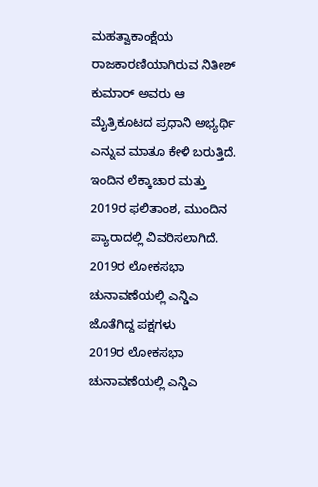ಮಹತ್ವಾಕಾಂಕ್ಷೆಯ ರಾಜಕಾರಣಿಯಾಗಿರುವ ನಿತೀಶ್ ಕುಮಾರ್ ಅವರು ಆ ಮೈತ್ರಿಕೂಟದ ಪ್ರಧಾನಿ ಅಭ್ಯರ್ಥಿ ಎನ್ನುವ ಮಾತೂ ಕೇಳಿ ಬರುತ್ತಿದೆ. ಇಂದಿನ ಲೆಕ್ಕಾಚಾರ ಮತ್ತು 2019ರ ಫಲಿತಾಂಶ, ಮುಂದಿನ ಪ್ಯಾರಾದಲ್ಲಿ ವಿವರಿಸಲಾಗಿದೆ.
2019ರ ಲೋಕಸಭಾ ಚುನಾವಣೆಯಲ್ಲಿ ಎನ್ಡಿಎ ಜೊತೆಗಿದ್ದ ಪಕ್ಷಗಳು
2019ರ ಲೋಕಸಭಾ ಚುನಾವಣೆಯಲ್ಲಿ ಎನ್ಡಿಎ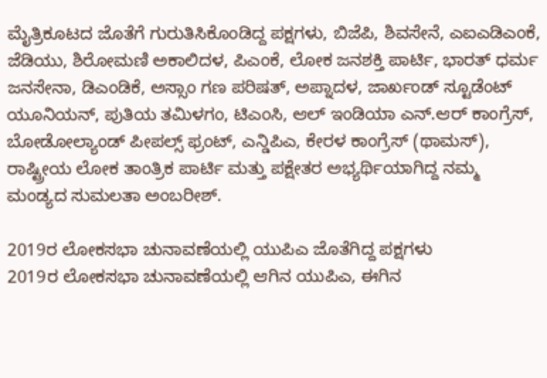ಮೈತ್ರಿಕೂಟದ ಜೊತೆಗೆ ಗುರುತಿಸಿಕೊಂಡಿದ್ದ ಪಕ್ಷಗಳು, ಬಿಜೆಪಿ, ಶಿವಸೇನೆ, ಎಐಎಡಿಎಂಕೆ, ಜೆಡಿಯು, ಶಿರೋಮಣಿ ಅಕಾಲಿದಳ, ಪಿಎಂಕೆ, ಲೋಕ ಜನಶಕ್ತಿ ಪಾರ್ಟಿ, ಭಾರತ್ ಧರ್ಮ ಜನಸೇನಾ, ಡಿಎಂಡಿಕೆ, ಅಸ್ಸಾಂ ಗಣ ಪರಿಷತ್, ಅಪ್ನಾದಳ, ಜಾರ್ಖಂಡ್ ಸ್ಟೂಡೆಂಟ್ ಯೂನಿಯನ್, ಪುತಿಯ ತಮಿಳಗಂ, ಟಿಎಂಸಿ, ಆಲ್ ಇಂಡಿಯಾ ಎನ್.ಆರ್ ಕಾಂಗ್ರೆಸ್, ಬೋಡೋಲ್ಯಾಂಡ್ ಪೀಪಲ್ಸ್ ಫ್ರಂಟ್, ಎನ್ಡಿಪಿಎ, ಕೇರಳ ಕಾಂಗ್ರೆಸ್ (ಥಾಮಸ್), ರಾಷ್ಟ್ರೀಯ ಲೋಕ ತಾಂತ್ರಿಕ ಪಾರ್ಟಿ ಮತ್ತು ಪಕ್ಷೇತರ ಅಭ್ಯರ್ಥಿಯಾಗಿದ್ದ ನಮ್ಮ ಮಂಡ್ಯದ ಸುಮಲತಾ ಅಂಬರೀಶ್.

2019ರ ಲೋಕಸಭಾ ಚುನಾವಣೆಯಲ್ಲಿ ಯುಪಿಎ ಜೊತೆಗಿದ್ದ ಪಕ್ಷಗಳು
2019ರ ಲೋಕಸಭಾ ಚುನಾವಣೆಯಲ್ಲಿ ಆಗಿನ ಯುಪಿಎ, ಈಗಿನ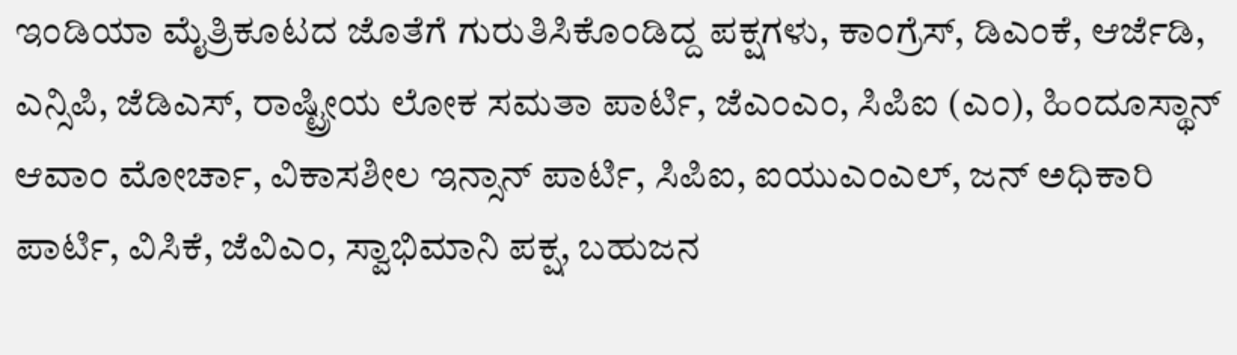ಇಂಡಿಯಾ ಮೈತ್ರಿಕೂಟದ ಜೊತೆಗೆ ಗುರುತಿಸಿಕೊಂಡಿದ್ದ ಪಕ್ಷಗಳು, ಕಾಂಗ್ರೆಸ್, ಡಿಎಂಕೆ, ಆರ್ಜೆಡಿ, ಎನ್ಸಿಪಿ, ಜೆಡಿಎಸ್, ರಾಷ್ಟ್ರೀಯ ಲೋಕ ಸಮತಾ ಪಾರ್ಟಿ, ಜೆಎಂಎಂ, ಸಿಪಿಐ (ಎಂ), ಹಿಂದೂಸ್ಥಾನ್ ಆವಾಂ ಮೋರ್ಚಾ, ವಿಕಾಸಶೀಲ ಇನ್ಸಾನ್ ಪಾರ್ಟಿ, ಸಿಪಿಐ, ಐಯುಎಂಎಲ್, ಜನ್ ಅಧಿಕಾರಿ ಪಾರ್ಟಿ, ವಿಸಿಕೆ, ಜೆವಿಎಂ, ಸ್ವಾಭಿಮಾನಿ ಪಕ್ಷ, ಬಹುಜನ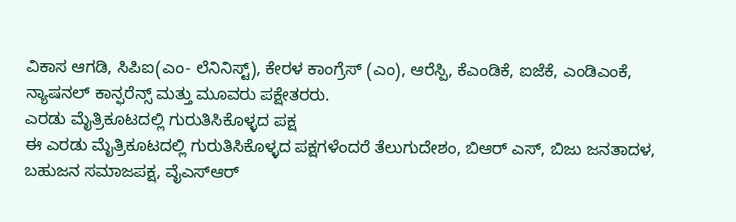ವಿಕಾಸ ಆಗಡಿ, ಸಿಪಿಐ(ಎಂ- ಲೆನಿನಿಸ್ಟ್), ಕೇರಳ ಕಾಂಗ್ರೆಸ್ (ಎಂ), ಆರೆಸ್ಪಿ, ಕೆಎಂಡಿಕೆ, ಐಜೆಕೆ, ಎಂಡಿಎಂಕೆ, ನ್ಯಾಷನಲ್ ಕಾನ್ಫರೆನ್ಸ್ ಮತ್ತು ಮೂವರು ಪಕ್ಷೇತರರು.
ಎರಡು ಮೈತ್ರಿಕೂಟದಲ್ಲಿ ಗುರುತಿಸಿಕೊಳ್ಳದ ಪಕ್ಷ
ಈ ಎರಡು ಮೈತ್ರಿಕೂಟದಲ್ಲಿ ಗುರುತಿಸಿಕೊಳ್ಳದ ಪಕ್ಷಗಳೆಂದರೆ ತೆಲುಗುದೇಶಂ, ಬಿಆರ್ ಎಸ್, ಬಿಜು ಜನತಾದಳ, ಬಹುಜನ ಸಮಾಜಪಕ್ಷ, ವೈಎಸ್ಆರ್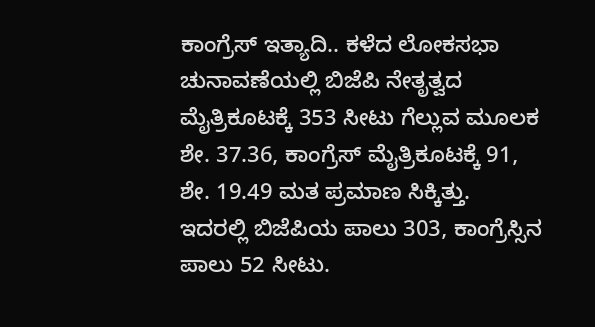ಕಾಂಗ್ರೆಸ್ ಇತ್ಯಾದಿ.. ಕಳೆದ ಲೋಕಸಭಾ ಚುನಾವಣೆಯಲ್ಲಿ ಬಿಜೆಪಿ ನೇತೃತ್ವದ ಮೈತ್ರಿಕೂಟಕ್ಕೆ 353 ಸೀಟು ಗೆಲ್ಲುವ ಮೂಲಕ ಶೇ. 37.36, ಕಾಂಗ್ರೆಸ್ ಮೈತ್ರಿಕೂಟಕ್ಕೆ 91, ಶೇ. 19.49 ಮತ ಪ್ರಮಾಣ ಸಿಕ್ಕಿತ್ತು. ಇದರಲ್ಲಿ ಬಿಜೆಪಿಯ ಪಾಲು 303, ಕಾಂಗ್ರೆಸ್ಸಿನ ಪಾಲು 52 ಸೀಟು.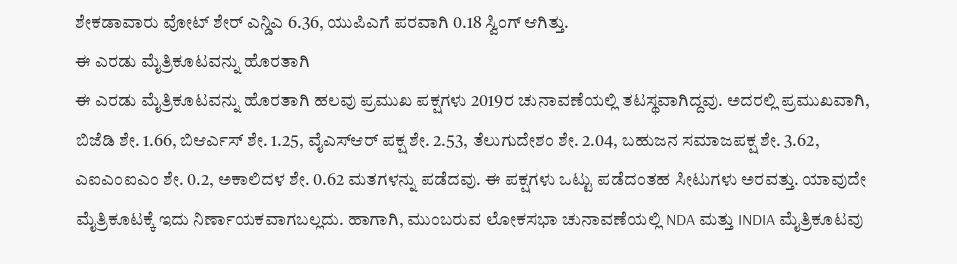ಶೇಕಡಾವಾರು ವೋಟ್ ಶೇರ್ ಎನ್ಡಿಎ 6.36, ಯುಪಿಎಗೆ ಪರವಾಗಿ 0.18 ಸ್ವಿಂಗ್ ಆಗಿತ್ತು.
ಈ ಎರಡು ಮೈತ್ರಿಕೂಟವನ್ನು ಹೊರತಾಗಿ
ಈ ಎರಡು ಮೈತ್ರಿಕೂಟವನ್ನು ಹೊರತಾಗಿ ಹಲವು ಪ್ರಮುಖ ಪಕ್ಷಗಳು 2019ರ ಚುನಾವಣೆಯಲ್ಲಿ ತಟಸ್ಥವಾಗಿದ್ದವು. ಅದರಲ್ಲಿ ಪ್ರಮುಖವಾಗಿ, ಬಿಜೆಡಿ ಶೇ. 1.66, ಬಿಆರ್ಎಸ್ ಶೇ. 1.25, ವೈಎಸ್ಆರ್ ಪಕ್ಷ ಶೇ. 2.53, ತೆಲುಗುದೇಶಂ ಶೇ. 2.04, ಬಹುಜನ ಸಮಾಜಪಕ್ಷ ಶೇ. 3.62, ಎಐಎಂಐಎಂ ಶೇ. 0.2, ಅಕಾಲಿದಳ ಶೇ. 0.62 ಮತಗಳನ್ನು ಪಡೆದವು. ಈ ಪಕ್ಷಗಳು ಒಟ್ಟು ಪಡೆದಂತಹ ಸೀಟುಗಳು ಅರವತ್ತು. ಯಾವುದೇ ಮೈತ್ರಿಕೂಟಕ್ಕೆ ಇದು ನಿರ್ಣಾಯಕವಾಗಬಲ್ಲದು. ಹಾಗಾಗಿ, ಮುಂಬರುವ ಲೋಕಸಭಾ ಚುನಾವಣೆಯಲ್ಲಿ NDA ಮತ್ತು INDIA ಮೈತ್ರಿಕೂಟವು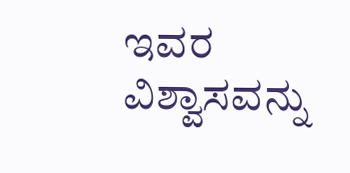ಇವರ ವಿಶ್ವಾಸವನ್ನು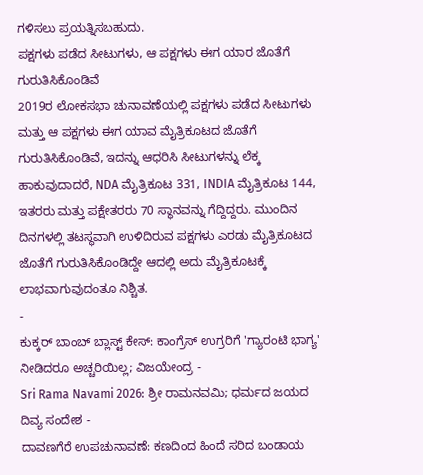ಗಳಿಸಲು ಪ್ರಯತ್ನಿಸಬಹುದು.
ಪಕ್ಷಗಳು ಪಡೆದ ಸೀಟುಗಳು, ಆ ಪಕ್ಷಗಳು ಈಗ ಯಾರ ಜೊತೆಗೆ ಗುರುತಿಸಿಕೊಂಡಿವೆ
2019ರ ಲೋಕಸಭಾ ಚುನಾವಣೆಯಲ್ಲಿ ಪಕ್ಷಗಳು ಪಡೆದ ಸೀಟುಗಳು ಮತ್ತು ಆ ಪಕ್ಷಗಳು ಈಗ ಯಾವ ಮೈತ್ರಿಕೂಟದ ಜೊತೆಗೆ ಗುರುತಿಸಿಕೊಂಡಿವೆ, ಇದನ್ನು ಆಧರಿಸಿ ಸೀಟುಗಳನ್ನು ಲೆಕ್ಕ ಹಾಕುವುದಾದರೆ, NDA ಮೈತ್ರಿಕೂಟ 331, INDIA ಮೈತ್ರಿಕೂಟ 144, ಇತರರು ಮತ್ತು ಪಕ್ಷೇತರರು 70 ಸ್ಥಾನವನ್ನು ಗೆದ್ದಿದ್ದರು. ಮುಂದಿನ ದಿನಗಳಲ್ಲಿ ತಟಸ್ಥವಾಗಿ ಉಳಿದಿರುವ ಪಕ್ಷಗಳು ಎರಡು ಮೈತ್ರಿಕೂಟದ ಜೊತೆಗೆ ಗುರುತಿಸಿಕೊಂಡಿದ್ದೇ ಆದಲ್ಲಿ ಅದು ಮೈತ್ರಿಕೂಟಕ್ಕೆ ಲಾಭವಾಗುವುದಂತೂ ನಿಶ್ಚಿತ.
-
ಕುಕ್ಕರ್ ಬಾಂಬ್ ಬ್ಲಾಸ್ಟ್ ಕೇಸ್: ಕಾಂಗ್ರೆಸ್ ಉಗ್ರರಿಗೆ 'ಗ್ಯಾರಂಟಿ ಭಾಗ್ಯ' ನೀಡಿದರೂ ಅಚ್ಚರಿಯಿಲ್ಲ; ವಿಜಯೇಂದ್ರ -
Sri Rama Navami 2026: ಶ್ರೀ ರಾಮನವಮಿ; ಧರ್ಮದ ಜಯದ ದಿವ್ಯ ಸಂದೇಶ -
ದಾವಣಗೆರೆ ಉಪಚುನಾವಣೆ: ಕಣದಿಂದ ಹಿಂದೆ ಸರಿದ ಬಂಡಾಯ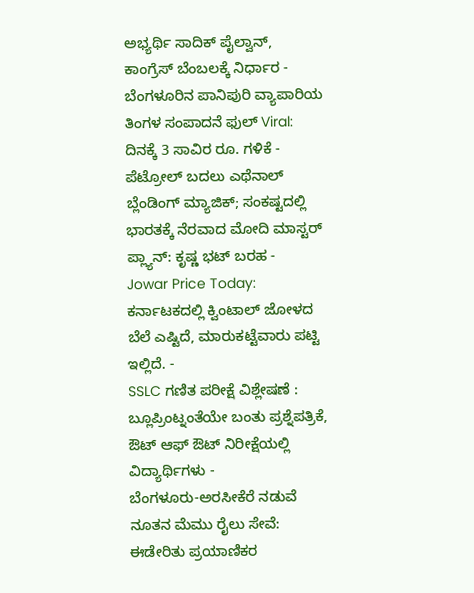ಅಭ್ಯರ್ಥಿ ಸಾದಿಕ್ ಪೈಲ್ವಾನ್, ಕಾಂಗ್ರೆಸ್ ಬೆಂಬಲಕ್ಕೆ ನಿರ್ಧಾರ -
ಬೆಂಗಳೂರಿನ ಪಾನಿಪುರಿ ವ್ಯಾಪಾರಿಯ ತಿಂಗಳ ಸಂಪಾದನೆ ಫುಲ್ Viral: ದಿನಕ್ಕೆ 3 ಸಾವಿರ ರೂ. ಗಳಿಕೆ -
ಪೆಟ್ರೋಲ್ ಬದಲು ಎಥೆನಾಲ್ ಬ್ಲೆಂಡಿಂಗ್ ಮ್ಯಾಜಿಕ್; ಸಂಕಷ್ಟದಲ್ಲಿ ಭಾರತಕ್ಕೆ ನೆರವಾದ ಮೋದಿ ಮಾಸ್ಟರ್ ಪ್ಲ್ಯಾನ್: ಕೃಷ್ಣ ಭಟ್ ಬರಹ -
Jowar Price Today: ಕರ್ನಾಟಕದಲ್ಲಿ ಕ್ವಿಂಟಾಲ್ ಜೋಳದ ಬೆಲೆ ಎಷ್ಟಿದೆ, ಮಾರುಕಟ್ಟೆವಾರು ಪಟ್ಟಿ ಇಲ್ಲಿದೆ. -
SSLC ಗಣಿತ ಪರೀಕ್ಷೆ ವಿಶ್ಲೇಷಣೆ : ಬ್ಲೂಪ್ರಿಂಟ್ನಂತೆಯೇ ಬಂತು ಪ್ರಶ್ನೆಪತ್ರಿಕೆ, ಔಟ್ ಆಫ್ ಔಟ್ ನಿರೀಕ್ಷೆಯಲ್ಲಿ ವಿದ್ಯಾರ್ಥಿಗಳು -
ಬೆಂಗಳೂರು-ಅರಸೀಕೆರೆ ನಡುವೆ ನೂತನ ಮೆಮು ರೈಲು ಸೇವೆ: ಈಡೇರಿತು ಪ್ರಯಾಣಿಕರ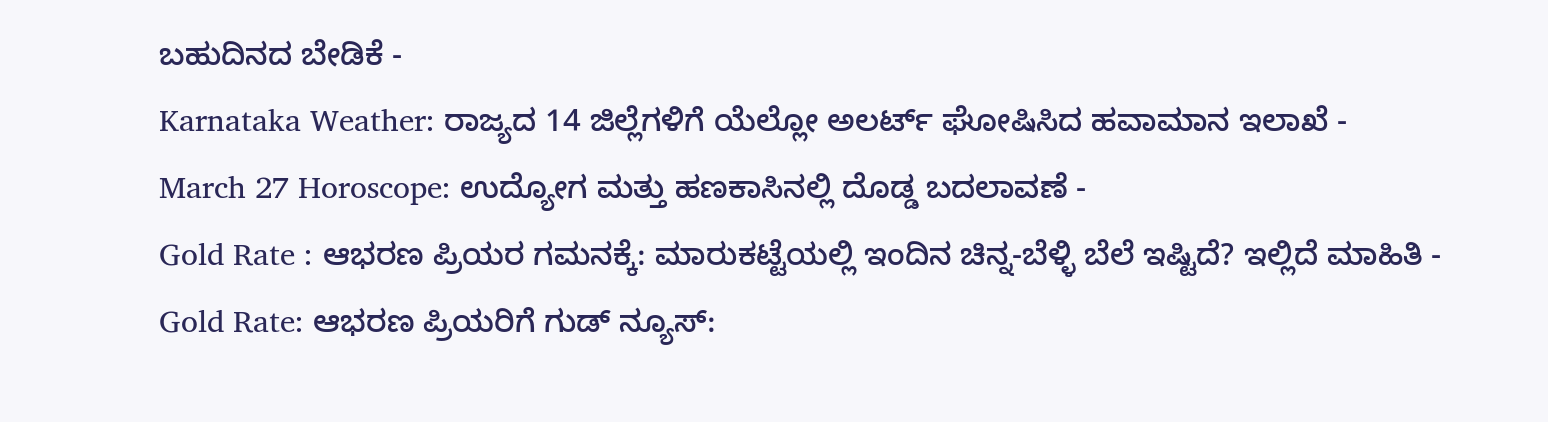ಬಹುದಿನದ ಬೇಡಿಕೆ -
Karnataka Weather: ರಾಜ್ಯದ 14 ಜಿಲ್ಲೆಗಳಿಗೆ ಯೆಲ್ಲೋ ಅಲರ್ಟ್ ಘೋಷಿಸಿದ ಹವಾಮಾನ ಇಲಾಖೆ -
March 27 Horoscope: ಉದ್ಯೋಗ ಮತ್ತು ಹಣಕಾಸಿನಲ್ಲಿ ದೊಡ್ಡ ಬದಲಾವಣೆ -
Gold Rate : ಆಭರಣ ಪ್ರಿಯರ ಗಮನಕ್ಕೆ: ಮಾರುಕಟ್ಟೆಯಲ್ಲಿ ಇಂದಿನ ಚಿನ್ನ-ಬೆಳ್ಳಿ ಬೆಲೆ ಇಷ್ಟಿದೆ? ಇಲ್ಲಿದೆ ಮಾಹಿತಿ -
Gold Rate: ಆಭರಣ ಪ್ರಿಯರಿಗೆ ಗುಡ್ ನ್ಯೂಸ್: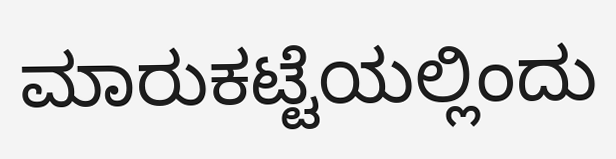ಮಾರುಕಟ್ಟೆಯಲ್ಲಿಂದು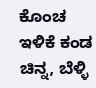ಕೊಂಚ ಇಳಿಕೆ ಕಂಡ ಚಿನ್ನ, ಬೆಳ್ಳಿ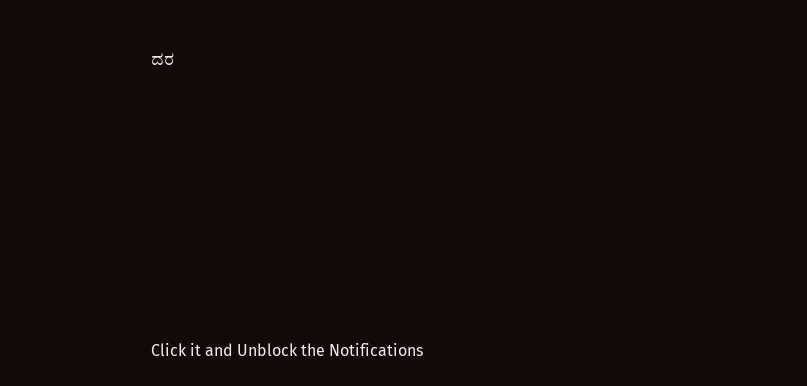ದರ












Click it and Unblock the Notifications